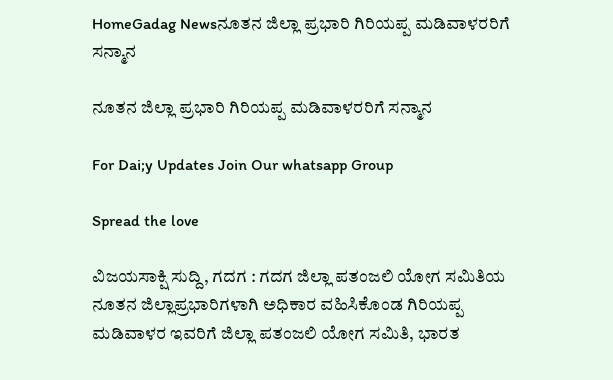HomeGadag Newsನೂತನ ಜಿಲ್ಲಾ ಪ್ರಭಾರಿ ಗಿರಿಯಪ್ಪ ಮಡಿವಾಳರರಿಗೆ ಸನ್ಮಾನ

ನೂತನ ಜಿಲ್ಲಾ ಪ್ರಭಾರಿ ಗಿರಿಯಪ್ಪ ಮಡಿವಾಳರರಿಗೆ ಸನ್ಮಾನ

For Dai;y Updates Join Our whatsapp Group

Spread the love

ವಿಜಯಸಾಕ್ಷಿ ಸುದ್ದಿ, ಗದಗ : ಗದಗ ಜಿಲ್ಲಾ ಪತಂಜಲಿ ಯೋಗ ಸಮಿತಿಯ ನೂತನ ಜಿಲ್ಲಾಪ್ರಭಾರಿಗಳಾಗಿ ಅಧಿಕಾರ ವಹಿಸಿಕೊಂಡ ಗಿರಿಯಪ್ಪ ಮಡಿವಾಳರ ಇವರಿಗೆ ಜಿಲ್ಲಾ ಪತಂಜಲಿ ಯೋಗ ಸಮಿತಿ, ಭಾರತ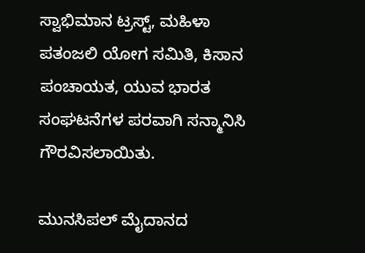ಸ್ವಾಭಿಮಾನ ಟ್ರಸ್ಟ್, ಮಹಿಳಾ ಪತಂಜಲಿ ಯೋಗ ಸಮಿತಿ, ಕಿಸಾನ ಪಂಚಾಯತ, ಯುವ ಭಾರತ ಸಂಘಟನೆಗಳ ಪರವಾಗಿ ಸನ್ಮಾನಿಸಿ ಗೌರವಿಸಲಾಯಿತು.

ಮುನಸಿಪಲ್ ಮೈದಾನದ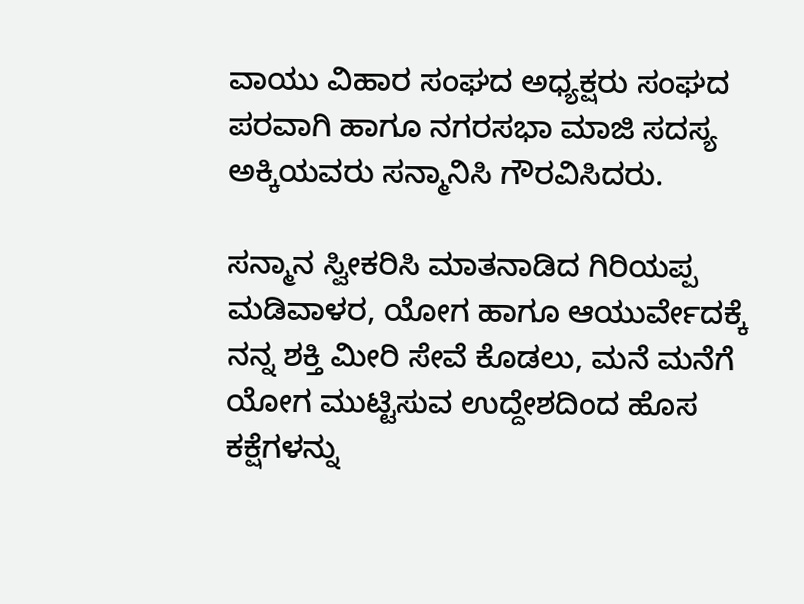ವಾಯು ವಿಹಾರ ಸಂಘದ ಅಧ್ಯಕ್ಷರು ಸಂಘದ ಪರವಾಗಿ ಹಾಗೂ ನಗರಸಭಾ ಮಾಜಿ ಸದಸ್ಯ ಅಕ್ಕಿಯವರು ಸನ್ಮಾನಿಸಿ ಗೌರವಿಸಿದರು.

ಸನ್ಮಾನ ಸ್ವೀಕರಿಸಿ ಮಾತನಾಡಿದ ಗಿರಿಯಪ್ಪ ಮಡಿವಾಳರ, ಯೋಗ ಹಾಗೂ ಆಯುರ್ವೇದಕ್ಕೆ ನನ್ನ ಶಕ್ತಿ ಮೀರಿ ಸೇವೆ ಕೊಡಲು, ಮನೆ ಮನೆಗೆ ಯೋಗ ಮುಟ್ಟಿಸುವ ಉದ್ದೇಶದಿಂದ ಹೊಸ ಕಕ್ಷೆಗಳನ್ನು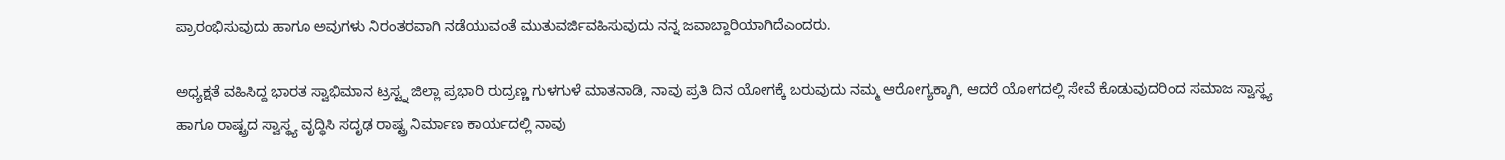ಪ್ರಾರಂಭಿಸುವುದು ಹಾಗೂ ಅವುಗಳು ನಿರಂತರವಾಗಿ ನಡೆಯುವಂತೆ ಮುತುವರ್ಜಿವಹಿಸುವುದು ನನ್ನ ಜವಾಬ್ದಾರಿಯಾಗಿದೆಎಂದರು.

ಅಧ್ಯಕ್ಷತೆ ವಹಿಸಿದ್ದ ಭಾರತ ಸ್ವಾಭಿಮಾನ ಟ್ರಸ್ಟ್ನ ಜಿಲ್ಲಾ ಪ್ರಭಾರಿ ರುದ್ರಣ್ಣ ಗುಳಗುಳೆ ಮಾತನಾಡಿ, ನಾವು ಪ್ರತಿ ದಿನ ಯೋಗಕ್ಕೆ ಬರುವುದು ನಮ್ಮ ಆರೋಗ್ಯಕ್ಕಾಗಿ, ಆದರೆ ಯೋಗದಲ್ಲಿ ಸೇವೆ ಕೊಡುವುದರಿಂದ ಸಮಾಜ ಸ್ವಾಸ್ಥ್ಯ ಹಾಗೂ ರಾಷ್ಟ್ರದ ಸ್ವಾಸ್ಥ್ಯ ವೃದ್ಧಿಸಿ ಸದೃಢ ರಾಷ್ಟ್ರ ನಿರ್ಮಾಣ ಕಾರ್ಯದಲ್ಲಿ ನಾವು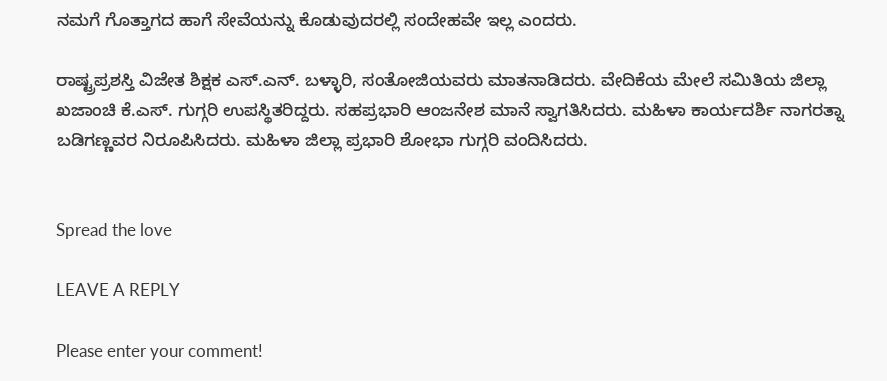ನಮಗೆ ಗೊತ್ತಾಗದ ಹಾಗೆ ಸೇವೆಯನ್ನು ಕೊಡುವುದರಲ್ಲಿ ಸಂದೇಹವೇ ಇಲ್ಲ ಎಂದರು.

ರಾಷ್ಟ್ರಪ್ರಶಸ್ತಿ ವಿಜೇತ ಶಿಕ್ಷಕ ಎಸ್.ಎನ್. ಬಳ್ಳಾರಿ, ಸಂತೋಜಿಯವರು ಮಾತನಾಡಿದರು. ವೇದಿಕೆಯ ಮೇಲೆ ಸಮಿತಿಯ ಜಿಲ್ಲಾ ಖಜಾಂಚಿ ಕೆ.ಎಸ್. ಗುಗ್ಗರಿ ಉಪಸ್ಥಿತರಿದ್ದರು. ಸಹಪ್ರಭಾರಿ ಆಂಜನೇಶ ಮಾನೆ ಸ್ವಾಗತಿಸಿದರು. ಮಹಿಳಾ ಕಾರ್ಯದರ್ಶಿ ನಾಗರತ್ನಾ ಬಡಿಗಣ್ಣವರ ನಿರೂಪಿಸಿದರು. ಮಹಿಳಾ ಜಿಲ್ಲಾ ಪ್ರಭಾರಿ ಶೋಭಾ ಗುಗ್ಗರಿ ವಂದಿಸಿದರು.


Spread the love

LEAVE A REPLY

Please enter your comment!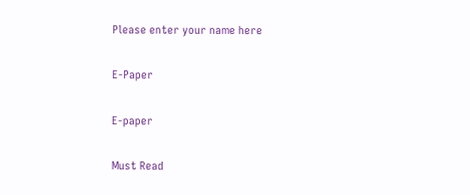Please enter your name here

E-Paper

E-paper

Must Read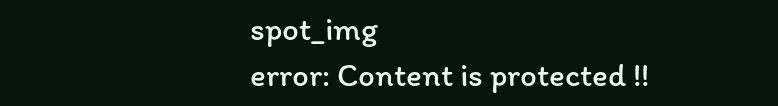spot_img
error: Content is protected !!